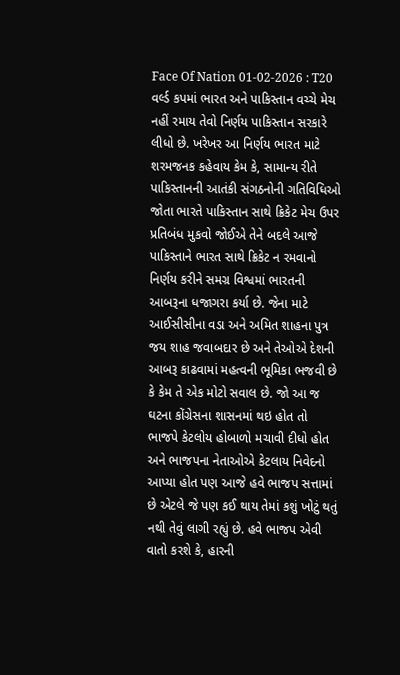Face Of Nation 01-02-2026 : T20 વર્લ્ડ કપમાં ભારત અને પાકિસ્તાન વચ્ચે મેચ નહીં રમાય તેવો નિર્ણય પાકિસ્તાન સરકારે લીધો છે. ખરેખર આ નિર્ણય ભારત માટે શરમજનક કહેવાય કેમ કે, સામાન્ય રીતે પાકિસ્તાનની આતંકી સંગઠનોની ગતિવિધિઓ જોતા ભારતે પાકિસ્તાન સાથે ક્રિકેટ મેચ ઉપર પ્રતિબંધ મુકવો જોઈએ તેને બદલે આજે પાકિસ્તાને ભારત સાથે ક્રિકેટ ન રમવાનો નિર્ણય કરીને સમગ્ર વિશ્વમાં ભારતની આબરૂના ધજાગરા કર્યા છે. જેના માટે આઈસીસીના વડા અને અમિત શાહના પુત્ર જય શાહ જવાબદાર છે અને તેઓએ દેશની આબરૂ કાઢવામાં મહત્વની ભૂમિકા ભજવી છે કે કેમ તે એક મોટો સવાલ છે. જો આ જ ઘટના કોંગ્રેસના શાસનમાં થઇ હોત તો ભાજપે કેટલોય હોબાળો મચાવી દીધો હોત અને ભાજપના નેતાઓએ કેટલાય નિવેદનો આપ્યા હોત પણ આજે હવે ભાજપ સત્તામાં છે એટલે જે પણ કઈ થાય તેમાં કશું ખોટું થતું નથી તેવું લાગી રહ્યું છે. હવે ભાજપ એવી વાતો કરશે કે, હારની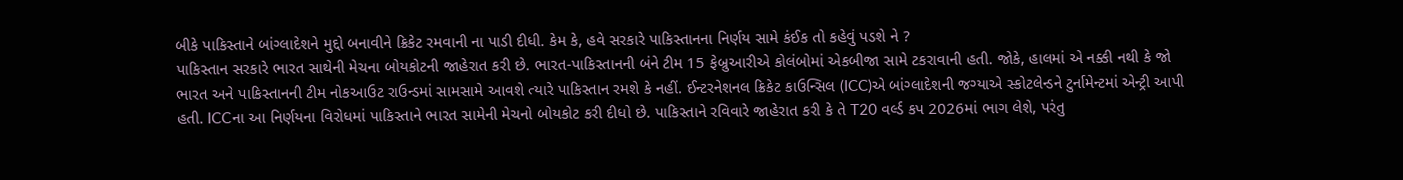બીકે પાકિસ્તાને બાંગ્લાદેશને મુદ્દો બનાવીને ક્રિકેટ રમવાની ના પાડી દીધી. કેમ કે, હવે સરકારે પાકિસ્તાનના નિર્ણય સામે કંઈક તો કહેવું પડશે ને ?
પાકિસ્તાન સરકારે ભારત સાથેની મેચના બોયકોટની જાહેરાત કરી છે. ભારત-પાકિસ્તાનની બંને ટીમ 15 ફેબ્રુઆરીએ કોલંબોમાં એકબીજા સામે ટકરાવાની હતી. જોકે, હાલમાં એ નક્કી નથી કે જો ભારત અને પાકિસ્તાનની ટીમ નોકઆઉટ રાઉન્ડમાં સામસામે આવશે ત્યારે પાકિસ્તાન રમશે કે નહીં. ઈન્ટરનેશનલ ક્રિકેટ કાઉન્સિલ (ICC)એ બાંગ્લાદેશની જગ્યાએ સ્કોટલેન્ડને ટુર્નામેન્ટમાં એન્ટ્રી આપી હતી. ICCના આ નિર્ણયના વિરોધમાં પાકિસ્તાને ભારત સામેની મેચનો બોયકોટ કરી દીધો છે. પાકિસ્તાને રવિવારે જાહેરાત કરી કે તે T20 વર્લ્ડ કપ 2026માં ભાગ લેશે, પરંતુ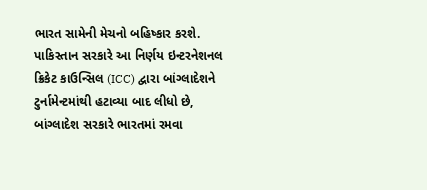ભારત સામેની મેચનો બહિષ્કાર કરશે. પાકિસ્તાન સરકારે આ નિર્ણય ઇન્ટરનેશનલ ક્રિકેટ કાઉન્સિલ (ICC) દ્વારા બાંગ્લાદેશને ટુર્નામેન્ટમાંથી હટાવ્યા બાદ લીધો છે, બાંગ્લાદેશ સરકારે ભારતમાં રમવા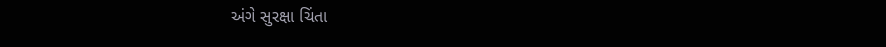અંગે સુરક્ષા ચિંતા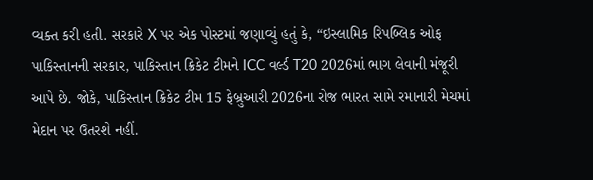વ્યક્ત કરી હતી. સરકારે X પર એક પોસ્ટમાં જણાવ્યું હતું કે, “ઇસ્લામિક રિપબ્લિક ઓફ પાકિસ્તાનની સરકાર, પાકિસ્તાન ક્રિકેટ ટીમને ICC વર્લ્ડ T20 2026માં ભાગ લેવાની મંજૂરી આપે છે. જોકે, પાકિસ્તાન ક્રિકેટ ટીમ 15 ફેબ્રુઆરી 2026ના રોજ ભારત સામે રમાનારી મેચમાં મેદાન પર ઉતરશે નહીં.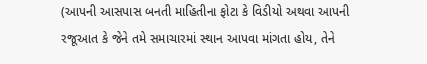(આપની આસપાસ બનતી માહિતીના ફોટા કે વિડીયો અથવા આપની રજૂઆત કે જેને તમે સમાચારમાં સ્થાન આપવા માંગતા હોય, તેને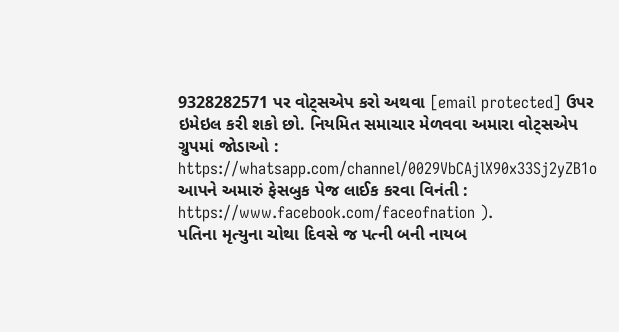9328282571 પર વોટ્સએપ કરો અથવા [email protected] ઉપર ઇમેઇલ કરી શકો છો. નિયમિત સમાચાર મેળવવા અમારા વોટ્સએપ ગ્રુપમાં જોડાઓ : https://whatsapp.com/channel/0029VbCAjlX90x33Sj2yZB1o આપને અમારું ફેસબુક પેજ લાઈક કરવા વિનંતી : https://www.facebook.com/faceofnation ).
પતિના મૃત્યુના ચોથા દિવસે જ પત્ની બની નાયબ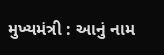મુખ્યમંત્રી : આનું નામ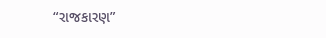“રાજકારણ”